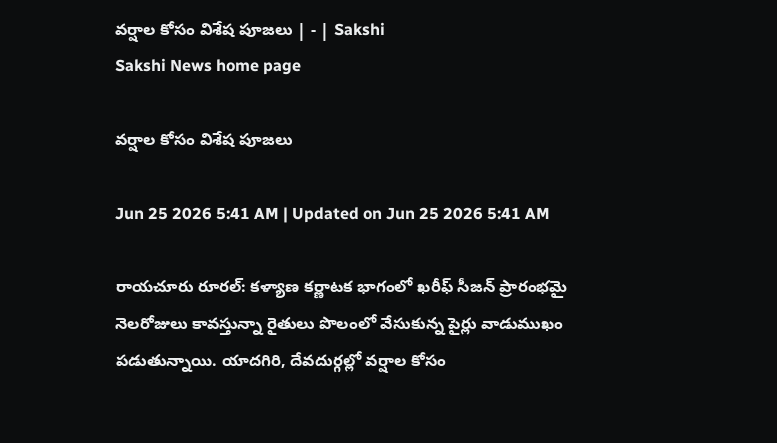వర్షాల కోసం విశేష పూజలు | - | Sakshi
Sakshi News home page

వర్షాల కోసం విశేష పూజలు

Jun 25 2026 5:41 AM | Updated on Jun 25 2026 5:41 AM

రాయచూరు రూరల్‌: కళ్యాణ కర్ణాటక భాగంలో ఖరీఫ్‌ సీజన్‌ ప్రారంభమై నెలరోజులు కావస్తున్నా రైతులు పొలంలో వేసుకున్న పైర్లు వాడుముఖం పడుతున్నాయి. యాదగిరి, దేవదుర్గల్లో వర్షాల కోసం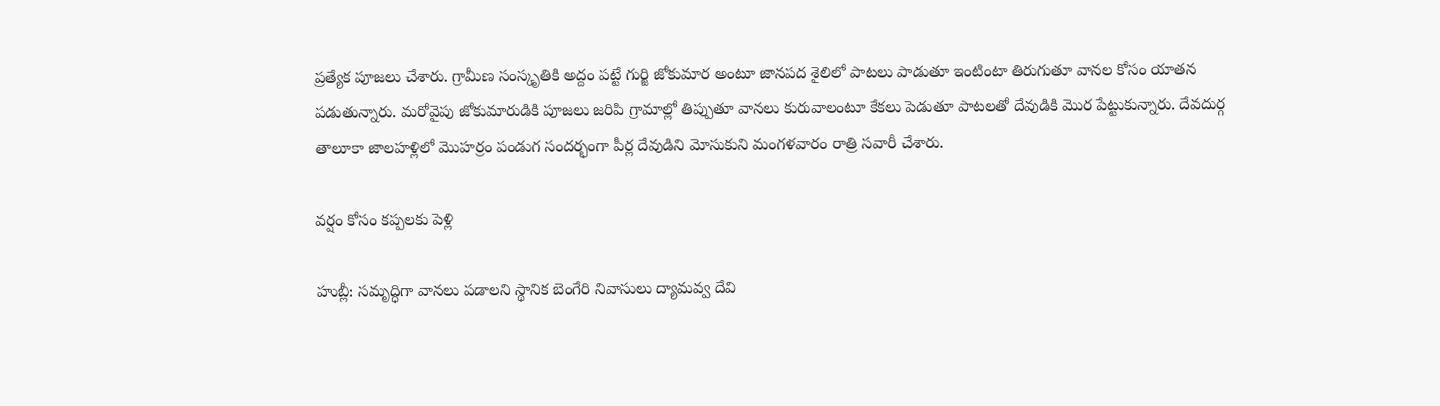ప్రత్యేక పూజలు చేశారు. గ్రామీణ సంస్కృతికి అద్దం పట్టే గుర్జి జోకుమార అంటూ జానపద శైలిలో పాటలు పాడుతూ ఇంటింటా తిరుగుతూ వానల కోసం యాతన పడుతున్నారు. మరోవైపు జోకుమారుడికి పూజలు జరిపి గ్రామాల్లో తిప్పుతూ వానలు కురువాలంటూ కేకలు పెడుతూ పాటలతో దేవుడికి మొర పేట్టుకున్నారు. దేవదుర్గ తాలూకా జాలహళ్లిలో మొహర్రం పండుగ సందర్భంగా పీర్ల దేవుడిని మోసుకుని మంగళవారం రాత్రి సవారీ చేశారు.

వర్షం కోసం కప్పలకు పెళ్లి

హుబ్లీ: సమృద్ధిగా వానలు పడాలని స్థానిక బెంగేరి నివాసులు ద్యామవ్వ దేవి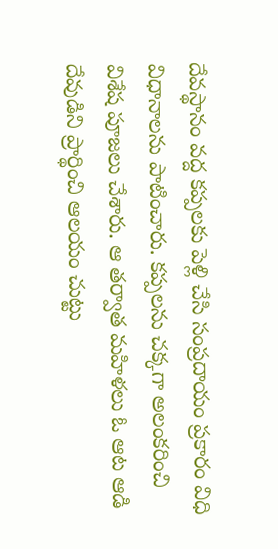దేవస్థానం వద్ద కప్పలకు పెళ్లి చేసి సంప్రదాయం ప్రకారం విధి విధానాలను పాటించారు. కప్పలను చక్కగా అలంకరించి విశేష పూజలు చేశారు. ఆ తర్వాత మహిళలు ఓ ఆట ఆడి దేవుడిని ప్రార్థించి ఆలయం చుట్టు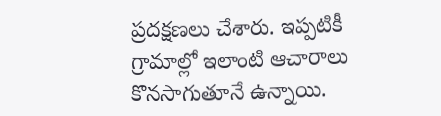ప్రదక్షణలు చేశారు. ఇప్పటికీ గ్రామాల్లో ఇలాంటి ఆచారాలు కొనసాగుతూనే ఉన్నాయి.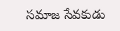సమాజ సేవకుడు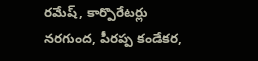రమేష్‌, కార్పొరేటర్లు నరగుంద, పీరప్ప కండేకర,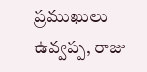ప్రముఖులు ఉవ్వప్ప, రాజు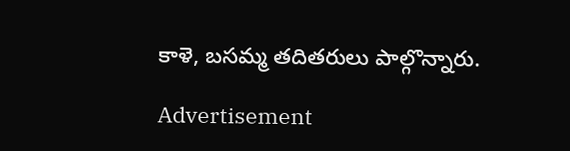కాళె, బసమ్మ తదితరులు పాల్గొన్నారు.

Advertisement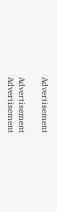Advertisement

Advertisement
Advertisement